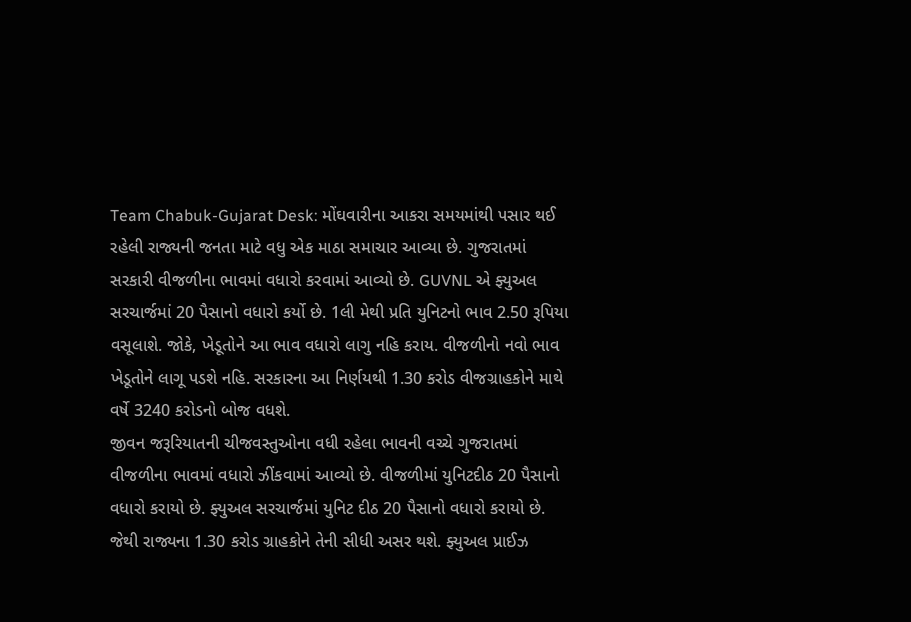Team Chabuk-Gujarat Desk: મોંઘવારીના આકરા સમયમાંથી પસાર થઈ રહેલી રાજ્યની જનતા માટે વધુ એક માઠા સમાચાર આવ્યા છે. ગુજરાતમાં સરકારી વીજળીના ભાવમાં વધારો કરવામાં આવ્યો છે. GUVNL એ ફ્યુઅલ સરચાર્જમાં 20 પૈસાનો વધારો કર્યો છે. 1લી મેથી પ્રતિ યુનિટનો ભાવ 2.50 રૂપિયા વસૂલાશે. જોકે, ખેડૂતોને આ ભાવ વધારો લાગુ નહિ કરાય. વીજળીનો નવો ભાવ ખેડૂતોને લાગૂ પડશે નહિ. સરકારના આ નિર્ણયથી 1.30 કરોડ વીજગ્રાહકોને માથે વર્ષે 3240 કરોડનો બોજ વધશે.
જીવન જરૂરિયાતની ચીજવસ્તુઓના વધી રહેલા ભાવની વચ્ચે ગુજરાતમાં વીજળીના ભાવમાં વધારો ઝીંકવામાં આવ્યો છે. વીજળીમાં યુનિટદીઠ 20 પૈસાનો વધારો કરાયો છે. ફ્યુઅલ સરચાર્જમાં યુનિટ દીઠ 20 પૈસાનો વધારો કરાયો છે. જેથી રાજ્યના 1.30 કરોડ ગ્રાહકોને તેની સીધી અસર થશે. ફ્યુઅલ પ્રાઈઝ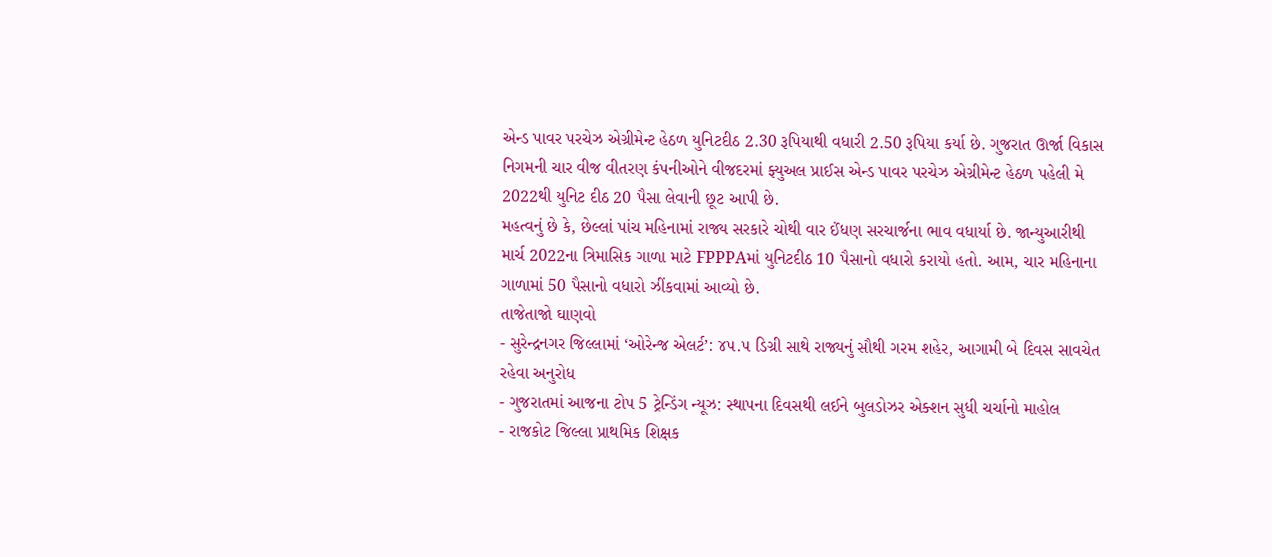એન્ડ પાવર પરચેઝ એગ્રીમેન્ટ હેઠળ યુનિટદીઠ 2.30 રૂપિયાથી વધારી 2.50 રૂપિયા કર્યા છે. ગુજરાત ઊર્જા વિકાસ નિગમની ચાર વીજ વીતરણ કંપનીઓને વીજદરમાં ફ્યુઅલ પ્રાઈસ એન્ડ પાવર પરચેઝ એગ્રીમેન્ટ હેઠળ પહેલી મે 2022થી યુનિટ દીઠ 20 પૈસા લેવાની છૂટ આપી છે.
મહત્વનું છે કે, છેલ્લાં પાંચ મહિનામાં રાજ્ય સરકારે ચોથી વાર ઈંધણ સરચાર્જના ભાવ વધાર્યા છે. જાન્યુઆરીથી માર્ચ 2022ના ત્રિમાસિક ગાળા માટે FPPPAમાં યુનિટદીઠ 10 પૈસાનો વધારો કરાયો હતો. આમ, ચાર મહિનાના ગાળામાં 50 પૈસાનો વધારો ઝીંકવામાં આવ્યો છે.
તાજેતાજો ઘાણવો
- સુરેન્દ્રનગર જિલ્લામાં ‘ઓરેન્જ એલર્ટ’: ૪૫.૫ ડિગ્રી સાથે રાજ્યનું સૌથી ગરમ શહેર, આગામી બે દિવસ સાવચેત રહેવા અનુરોધ
- ગુજરાતમાં આજના ટોપ 5 ટ્રેન્ડિંગ ન્યૂઝ: સ્થાપના દિવસથી લઈને બુલડોઝર એક્શન સુધી ચર્ચાનો માહોલ
- રાજકોટ જિલ્લા પ્રાથમિક શિક્ષક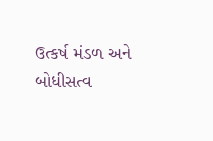ઉત્કર્ષ મંડળ અને બોધીસત્વ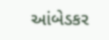આંબેડકર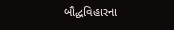બૌદ્ધવિહારના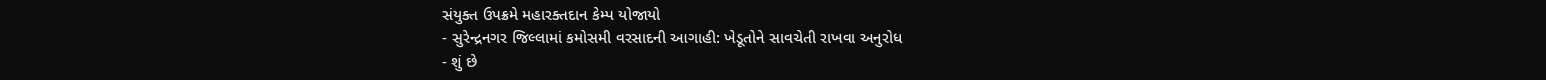સંયુક્ત ઉપક્રમે મહારક્તદાન કેમ્પ યોજાયો
- સુરેન્દ્રનગર જિલ્લામાં કમોસમી વરસાદની આગાહી: ખેડૂતોને સાવચેતી રાખવા અનુરોધ
- શું છે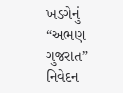ખડગેનું “અભણ ગુજરાત” નિવેદન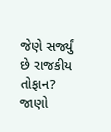જેણે સર્જ્યું છે રાજકીય તોફાન? જાણો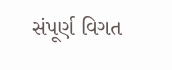સંપૂર્ણ વિગત